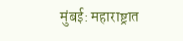मुंबई: महाराष्ट्रात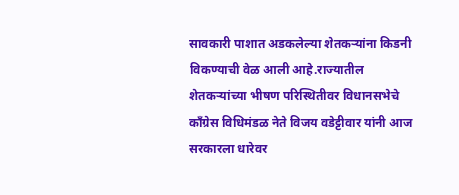सावकारी पाशात अडकलेल्या शेतकऱ्यांना किडनी विकण्याची वेळ आली आहे.राज्यातील शेतकऱ्यांच्या भीषण परिस्थितीवर विधानसभेचे काँग्रेस विधिमंडळ नेते विजय वडेट्टीवार यांनी आज सरकारला धारेवर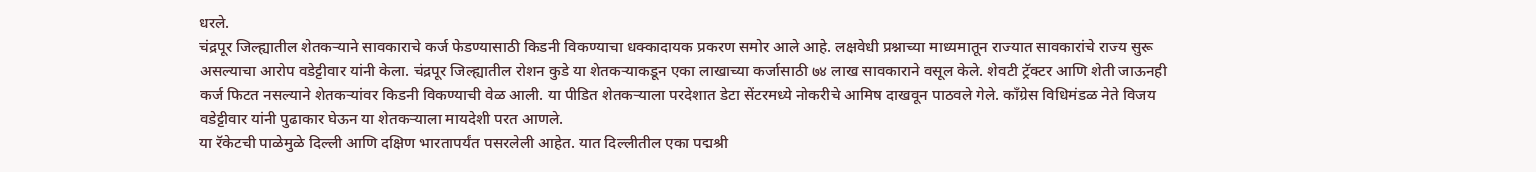धरले.
चंद्रपूर जिल्ह्यातील शेतकऱ्याने सावकाराचे कर्ज फेडण्यासाठी किडनी विकण्याचा धक्कादायक प्रकरण समोर आले आहे. लक्षवेधी प्रश्नाच्या माध्यमातून राज्यात सावकारांचे राज्य सुरू असल्याचा आरोप वडेट्टीवार यांनी केला. चंद्रपूर जिल्ह्यातील रोशन कुडे या शेतकऱ्याकडून एका लाखाच्या कर्जासाठी ७४ लाख सावकाराने वसूल केले. शेवटी ट्रॅक्टर आणि शेती जाऊनही कर्ज फिटत नसल्याने शेतकऱ्यांवर किडनी विकण्याची वेळ आली. या पीडित शेतकऱ्याला परदेशात डेटा सेंटरमध्ये नोकरीचे आमिष दाखवून पाठवले गेले. काँग्रेस विधिमंडळ नेते विजय वडेट्टीवार यांनी पुढाकार घेऊन या शेतकऱ्याला मायदेशी परत आणले.
या रॅकेटची पाळेमुळे दिल्ली आणि दक्षिण भारतापर्यंत पसरलेली आहेत. यात दिल्लीतील एका पद्मश्री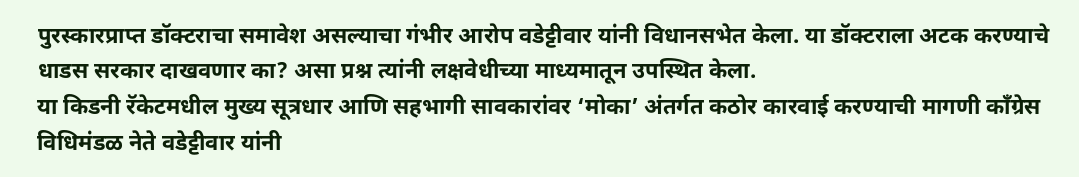पुरस्कारप्राप्त डॉक्टराचा समावेश असल्याचा गंभीर आरोप वडेट्टीवार यांनी विधानसभेत केला. या डॉक्टराला अटक करण्याचे धाडस सरकार दाखवणार का? असा प्रश्न त्यांनी लक्षवेधीच्या माध्यमातून उपस्थित केला.
या किडनी रॅकेटमधील मुख्य सूत्रधार आणि सहभागी सावकारांवर ‘मोका’ अंतर्गत कठोर कारवाई करण्याची मागणी काँग्रेस विधिमंडळ नेते वडेट्टीवार यांनी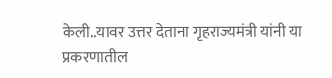केली..यावर उत्तर देताना गृहराज्यमंत्री यांनी या प्रकरणातील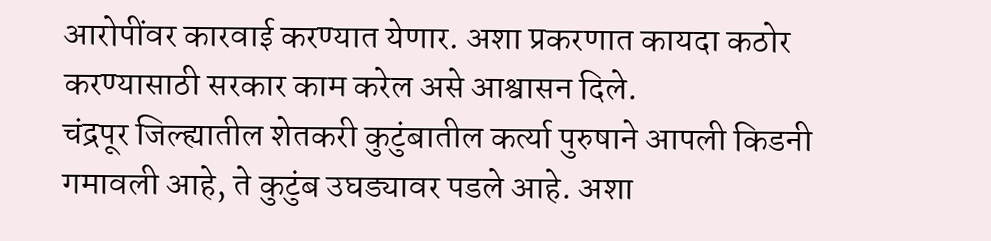आरोपींवर कारवाई करण्यात येणार. अशा प्रकरणात कायदा कठोर करण्यासाठी सरकार काम करेल असे आश्वासन दिले.
चंद्रपूर जिल्ह्यातील शेतकरी कुटुंबातील कर्त्या पुरुषाने आपली किडनी गमावली आहे, ते कुटुंब उघड्यावर पडले आहे. अशा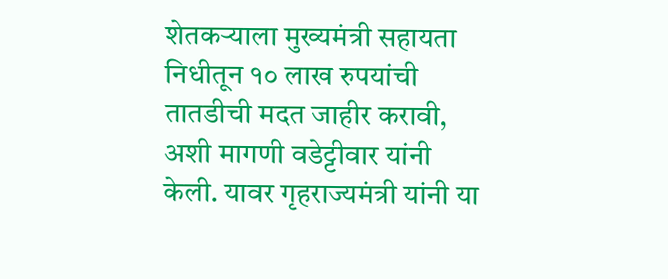शेतकऱ्याला मुख्यमंत्री सहायता निधीतून १० लाख रुपयांची तातडीची मदत जाहीर करावी, अशी मागणी वडेट्टीवार यांनी केली. यावर गृहराज्यमंत्री यांनी या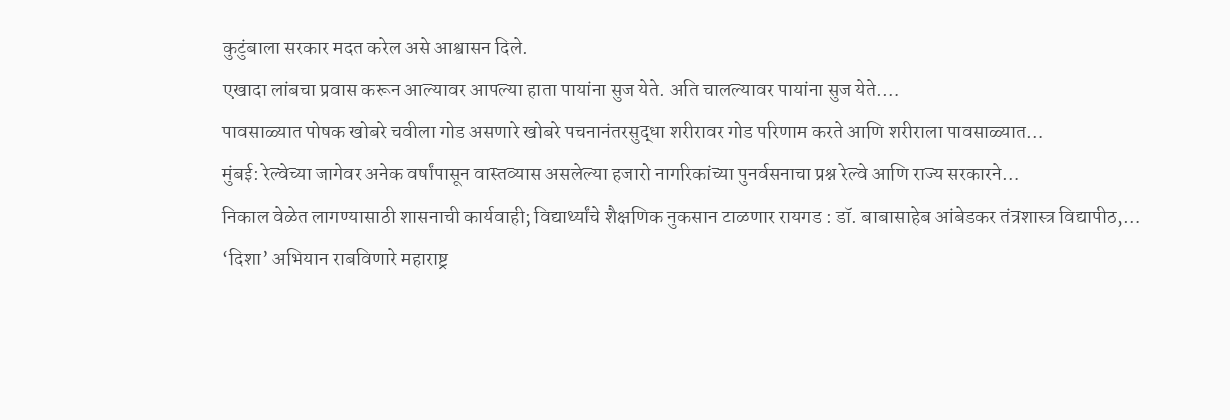कुटुंबाला सरकार मदत करेल असे आश्वासन दिले.
एखादा लांबचा प्रवास करून आल्यावर आपल्या हाता पायांना सुज येते. अति चालल्यावर पायांना सुज येते.…
पावसाळ्यात पोषक खोबरे चवीला गोड असणारे खोबरे पचनानंतरसुद्धा शरीरावर गोड परिणाम करते आणि शरीराला पावसाळ्यात…
मुंबई: रेल्वेच्या जागेवर अनेक वर्षांपासून वास्तव्यास असलेल्या हजारो नागरिकांच्या पुनर्वसनाचा प्रश्न रेल्वे आणि राज्य सरकारने…
निकाल वेळेत लागण्यासाठी शासनाची कार्यवाही; विद्यार्थ्यांचे शैक्षणिक नुकसान टाळणार रायगड : डॉ. बाबासाहेब आंबेडकर तंत्रशास्त्र विद्यापीठ,…
‘दिशा’ अभियान राबविणारे महाराष्ट्र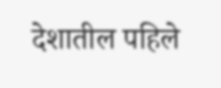देशातील पहिले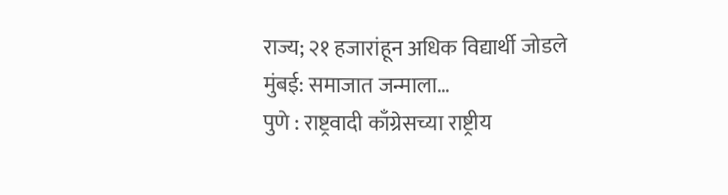राज्य; २१ हजारांहून अधिक विद्यार्थी जोडले मुंबई: समाजात जन्माला…
पुणे : राष्ट्रवादी काँग्रेसच्या राष्ट्रीय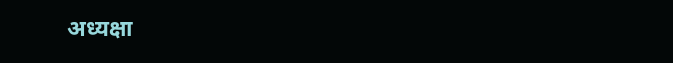अध्यक्षा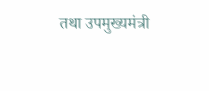तथा उपमुख्यमंत्री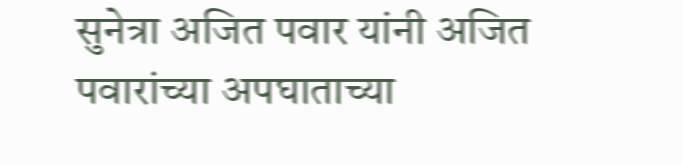सुनेत्रा अजित पवार यांनी अजित पवारांच्या अपघाताच्या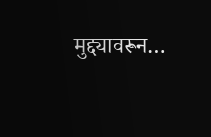मुद्द्यावरून…